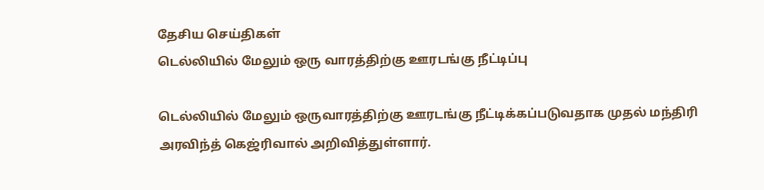தேசிய செய்திகள்
டெல்லியில் மேலும் ஒரு வாரத்திற்கு ஊரடங்கு நீட்டிப்பு

டெல்லியில் மேலும் ஒருவாரத்திற்கு ஊரடங்கு நீட்டிக்கப்படுவதாக முதல் மந்திரி அரவிந்த் கெஜ்ரிவால் அறிவித்துள்ளார்.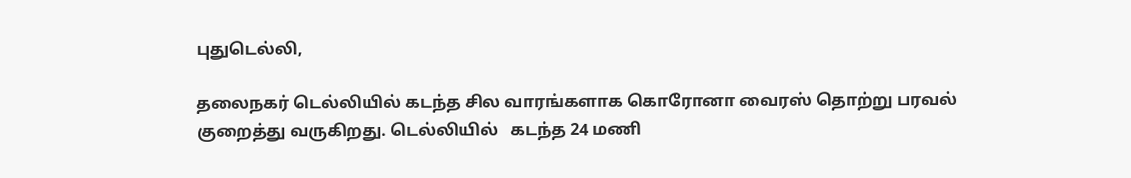புதுடெல்லி,

தலைநகர் டெல்லியில் கடந்த சில வாரங்களாக கொரோனா வைரஸ் தொற்று பரவல் குறைத்து வருகிறது. டெல்லியில்   கடந்த 24 மணி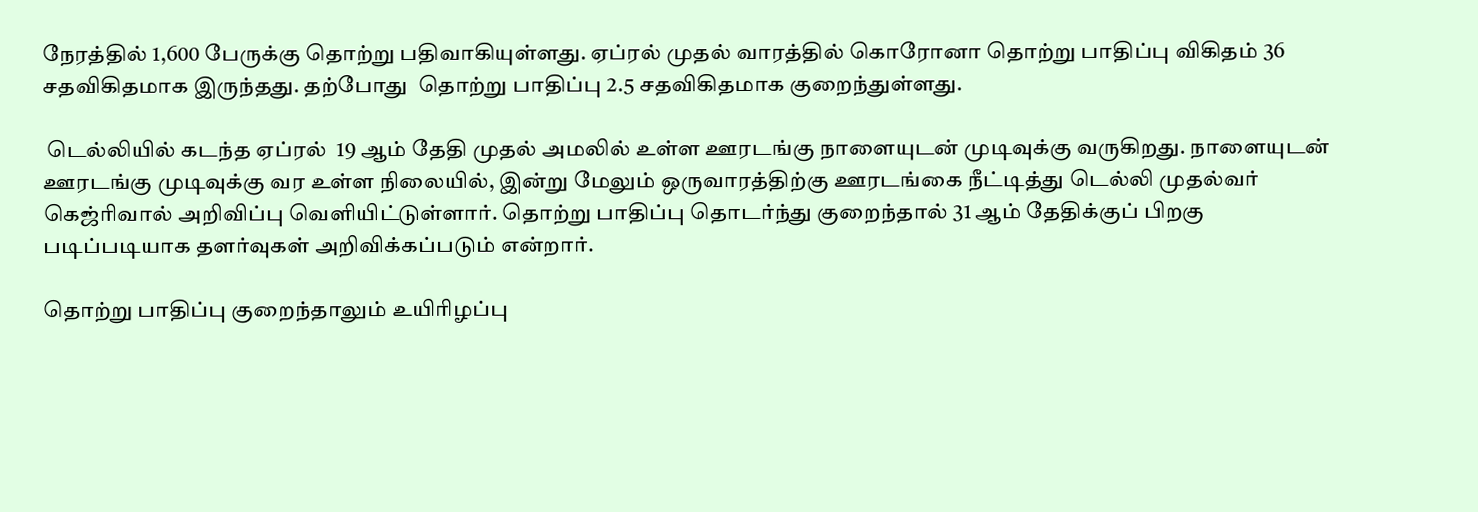நேரத்தில் 1,600 பேருக்கு தொற்று பதிவாகியுள்ளது. ஏப்ரல் முதல் வாரத்தில் கொரோனா தொற்று பாதிப்பு விகிதம் 36 சதவிகிதமாக இருந்தது. தற்போது  தொற்று பாதிப்பு 2.5 சதவிகிதமாக குறைந்துள்ளது.

 டெல்லியில் கடந்த ஏப்ரல்  19 ஆம் தேதி முதல் அமலில் உள்ள ஊரடங்கு நாளையுடன் முடிவுக்கு வருகிறது. நாளையுடன் ஊரடங்கு முடிவுக்கு வர உள்ள நிலையில், இன்று மேலும் ஒருவாரத்திற்கு ஊரடங்கை நீட்டித்து டெல்லி முதல்வர் கெஜ்ரிவால் அறிவிப்பு வெளியிட்டுள்ளார். தொற்று பாதிப்பு தொடர்ந்து குறைந்தால் 31 ஆம் தேதிக்குப் பிறகு படிப்படியாக தளர்வுகள் அறிவிக்கப்படும் என்றார்.

தொற்று பாதிப்பு குறைந்தாலும் உயிரிழப்பு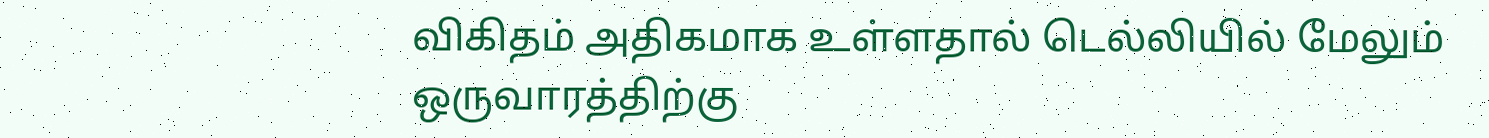விகிதம் அதிகமாக உள்ளதால் டெல்லியில் மேலும் ஒருவாரத்திற்கு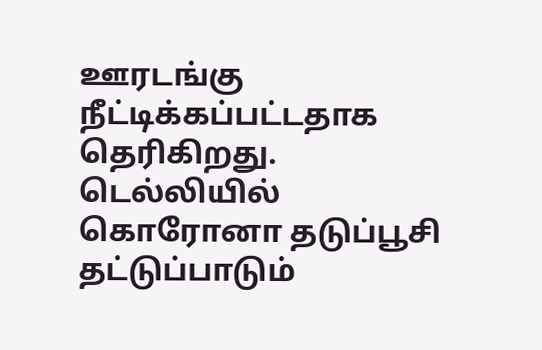ஊரடங்கு நீட்டிக்கப்பட்டதாக தெரிகிறது.   டெல்லியில் கொரோனா தடுப்பூசி தட்டுப்பாடும்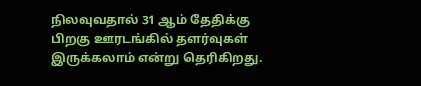நிலவுவதால் 31 ஆம் தேதிக்கு பிறகு ஊரடங்கில் தளர்வுகள் இருக்கலாம் என்று தெரிகிறது.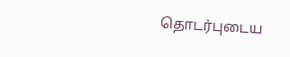தொடர்புடைய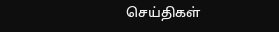செய்திகள்